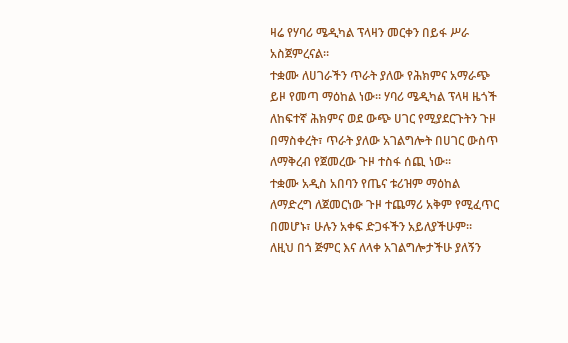ዛሬ የሃባሪ ሜዲካል ፕላዛን መርቀን በይፋ ሥራ አስጀምረናል።
ተቋሙ ለሀገራችን ጥራት ያለው የሕክምና አማራጭ ይዞ የመጣ ማዕከል ነው። ሃባሪ ሜዲካል ፕላዛ ዜጎች ለከፍተኛ ሕክምና ወደ ውጭ ሀገር የሚያደርጉትን ጉዞ በማስቀረት፣ ጥራት ያለው አገልግሎት በሀገር ውስጥ ለማቅረብ የጀመረው ጉዞ ተስፋ ሰጪ ነው።
ተቋሙ አዲስ አበባን የጤና ቱሪዝም ማዕከል ለማድረግ ለጀመርነው ጉዞ ተጨማሪ አቅም የሚፈጥር በመሆኑ፣ ሁሉን አቀፍ ድጋፋችን አይለያችሁም።
ለዚህ በጎ ጅምር እና ለላቀ አገልግሎታችሁ ያለኝን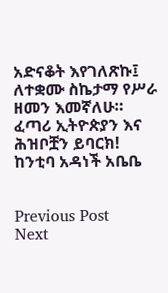አድናቆት እየገለጽኩ፤ ለተቋሙ ስኬታማ የሥራ ዘመን እመኛለሁ።
ፈጣሪ ኢትዮጵያን እና ሕዝቦቿን ይባርክ!
ከንቲባ አዳነች አቤቤ


Previous Post
Next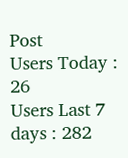Post
Users Today : 26
Users Last 7 days : 282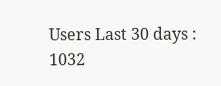Users Last 30 days : 1032